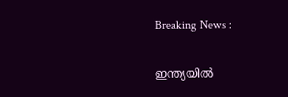Breaking News :

ഇന്ത്യയില്‍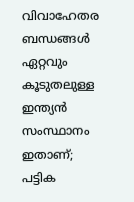വിവാഹേതര ബന്ധങ്ങള്‍ ഏറ്റവും കൂടുതലുള്ള ഇന്ത്യന്‍ സംസ്ഥാനം ഇതാണ്; പട്ടിക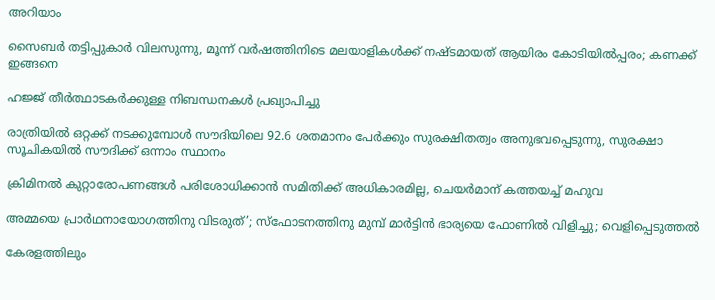അറിയാം

സൈബര്‍ തട്ടിപ്പുകാര്‍ വിലസുന്നു, മൂന്ന് വര്‍ഷത്തിനിടെ മലയാളികള്‍ക്ക് നഷ്ടമായത് ആയിരം കോടിയില്‍പ്പരം; കണക്ക് ഇങ്ങനെ

ഹജ്ജ് തീർത്ഥാടകർക്കുള്ള നിബന്ധനകൾ പ്രഖ്യാപിച്ചു

രാത്രിയിൽ ഒറ്റക്ക് നടക്കുമ്പോൾ സൗദിയിലെ 92.6 ശതമാനം പേർക്കും സുരക്ഷിതത്വം അനുഭവപ്പെടുന്നു, സുരക്ഷാ സൂചികയിൽ സൗദിക്ക് ഒന്നാം സ്ഥാനം

ക്രിമിനല്‍ കുറ്റാരോപണങ്ങള്‍ പരിശോധിക്കാന്‍ സമിതിക്ക്‌ അധികാരമില്ല, ചെയര്‍മാന്‌ കത്തയച്ച് മഹുവ

അമ്മയെ പ്രാര്‍ഥനായോഗത്തിനു വിടരുത്’; സ്‌ഫോടനത്തിനു മുമ്പ് മാര്‍ട്ടിന്‍ ഭാര്യയെ ഫോണില്‍ വിളിച്ചു; വെളിപ്പെടുത്തല്‍

കേരളത്തിലും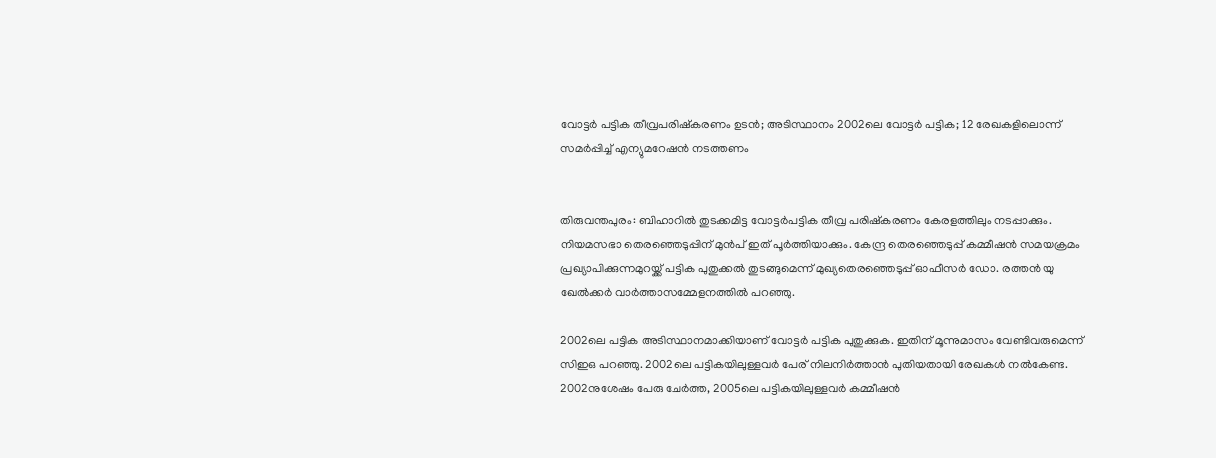വോട്ടര്‍ പട്ടിക തീവ്രപരിഷ്‌കരണം ഉടന്‍; അടിസ്ഥാനം 2002ലെ വോട്ടര്‍ പട്ടിക; 12 രേഖകളിലൊന്ന് സമര്‍പ്പിച്ച് എന്യുമറേഷന്‍ നടത്തണം


തിരുവന്തപുരം: ബിഹാറില്‍ തുടക്കമിട്ട വോട്ടര്‍പട്ടിക തീവ്ര പരിഷ്‌കരണം കേരളത്തിലും നടപ്പാക്കും. നിയമസഭാ തെരഞ്ഞെടുപ്പിന് മുന്‍പ് ഇത് പൂര്‍ത്തിയാക്കും. കേന്ദ്ര തെരഞ്ഞെടുപ്പ് കമ്മീഷന്‍ സമയക്രമം പ്രഖ്യാപിക്കുന്നമുറയ്ക്ക് പട്ടിക പുതുക്കല്‍ തുടങ്ങുമെന്ന് മുഖ്യതെരഞ്ഞെടുപ്പ് ഓഫീസര്‍ ഡോ. രത്തന്‍ യു ഖേല്‍ക്കര്‍ വാര്‍ത്താസമ്മേളനത്തില്‍ പറഞ്ഞു.

2002ലെ പട്ടിക അടിസ്ഥാനമാക്കിയാണ് വോട്ടര്‍ പട്ടിക പുതുക്കുക. ഇതിന് മൂന്നുമാസം വേണ്ടിവരുമെന്ന് സിഇഒ പറഞ്ഞു. 2002ലെ പട്ടികയിലുള്ളവര്‍ പേര് നിലനിര്‍ത്താന്‍ പുതിയതായി രേഖകള്‍ നല്‍കേണ്ട. 2002നുശേഷം പേരു ചേര്‍ത്ത, 2005ലെ പട്ടികയിലുള്ളവര്‍ കമ്മീഷന്‍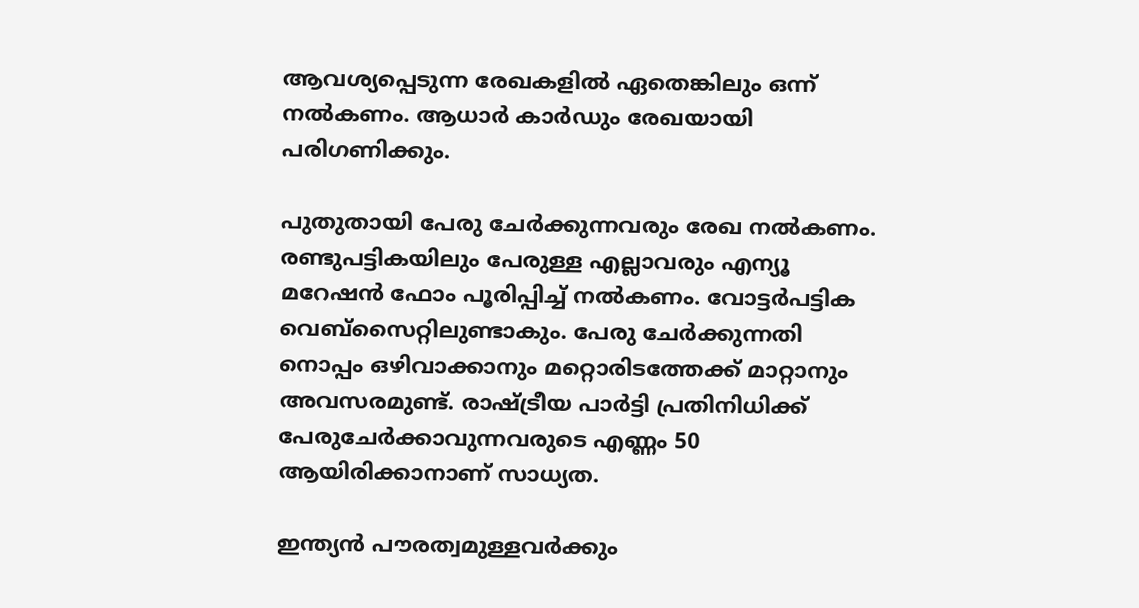ആവശ്യപ്പെടുന്ന രേഖകളില്‍ ഏതെങ്കിലും ഒന്ന് നല്‍കണം. ആധാര്‍ കാര്‍ഡും രേഖയായി പരിഗണിക്കും.

പുതുതായി പേരു ചേര്‍ക്കുന്നവരും രേഖ നല്‍കണം. രണ്ടുപട്ടികയിലും പേരുള്ള എല്ലാവരും എന്യൂ മറേഷന്‍ ഫോം പൂരിപ്പിച്ച് നല്‍കണം. വോട്ടര്‍പട്ടിക വെബ്‌സൈറ്റിലുണ്ടാകും. പേരു ചേര്‍ക്കുന്നതി നൊപ്പം ഒഴിവാക്കാനും മറ്റൊരിടത്തേക്ക് മാറ്റാനും അവസരമുണ്ട്. രാഷ്ട്രീയ പാര്‍ട്ടി പ്രതിനിധിക്ക് പേരുചേര്‍ക്കാവുന്നവരുടെ എണ്ണം 50 ആയിരിക്കാനാണ് സാധ്യത.

ഇന്ത്യന്‍ പൗരത്വമുള്ളവര്‍ക്കും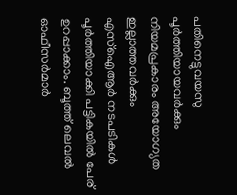പതിനെട്ടുവയസു പൂര്‍ത്തിയായവര്‍ക്കും നിയമപ്രകാരം അയോഗ്യത ഇല്ലാത്തവര്‍ക്കും എസ്‌ഐആര്‍ നടപടികള്‍ പൂര്‍ത്തിയാക്കി പട്ടികയില്‍ പേര് ഉറപ്പാക്കാം. ബൂത്ത് ലെവല്‍ ഓഫീസര്‍മാര്‍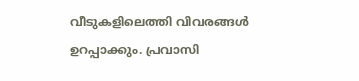വീടുകളിലെത്തി വിവരങ്ങള്‍ ഉറപ്പാക്കും. പ്രവാസി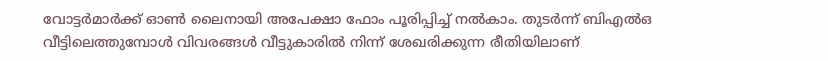വോട്ടര്‍മാര്‍ക്ക് ഓണ്‍ ലൈനായി അപേക്ഷാ ഫോം പൂരിപ്പിച്ച് നല്‍കാം. തുടര്‍ന്ന് ബിഎല്‍ഒ വീട്ടിലെത്തുമ്പോള്‍ വിവരങ്ങള്‍ വീട്ടുകാരില്‍ നിന്ന് ശേഖരിക്കുന്ന രീതിയിലാണ്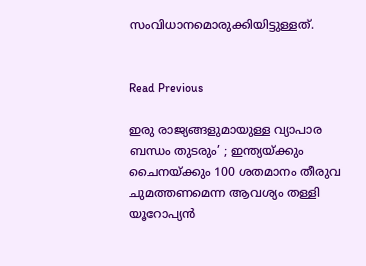സംവിധാനമൊരുക്കിയിട്ടുള്ളത്.


Read Previous

ഇരു രാജ്യങ്ങളുമായുള്ള വ്യാപാര ബന്ധം തുടരും’ ; ഇന്ത്യയ്ക്കും ചൈനയ്ക്കും 100 ശതമാനം തീരുവ ചുമത്തണമെന്ന ആവശ്യം തള്ളി യൂറോപ്യന്‍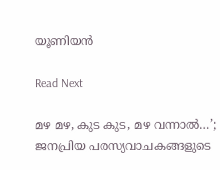യൂണിയന്‍

Read Next

മഴ മഴ, കുട കുട, മഴ വന്നാല്‍…’; ജനപ്രിയ പരസ്യവാചകങ്ങളുടെ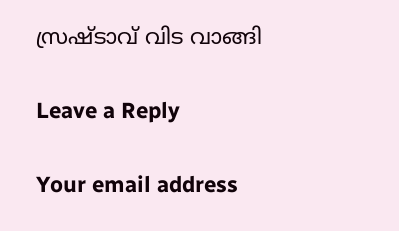സ്രഷ്ടാവ് വിട വാങ്ങി

Leave a Reply

Your email address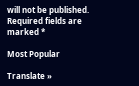will not be published. Required fields are marked *

Most Popular

Translate »